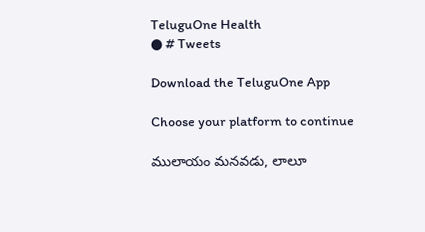TeluguOne Health
● # Tweets

Download the TeluguOne App

Choose your platform to continue

ములాయం మనవడు, లాలూ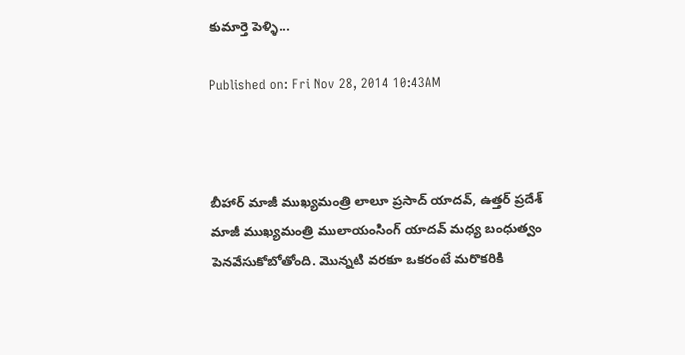కుమార్తె పెళ్ళి...

Published on: Fri Nov 28, 2014 10:43AM



బీహార్ మాజీ ముఖ్యమంత్రి లాలూ ప్రసాద్ యాదవ్, ఉత్తర్ ప్రదేశ్ మాజీ ముఖ్యమంత్రి ములాయంసింగ్ యాదవ్ మధ్య బంధుత్వం పెనవేసుకోబోతోంది. మొన్నటి వరకూ ఒకరంటే మరొకరికి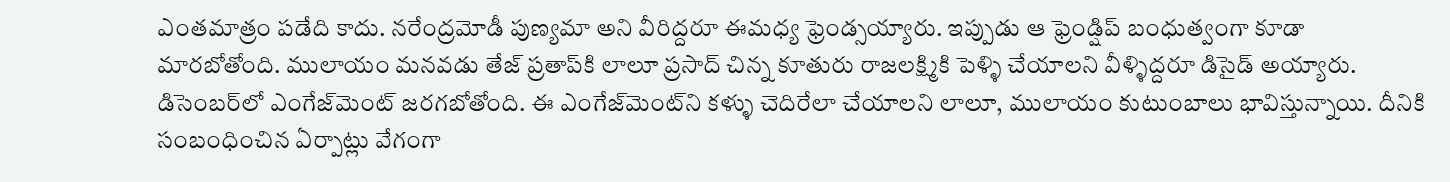ఎంతమాత్రం పడేది కాదు. నరేంద్రమోడీ పుణ్యమా అని వీరిద్దరూ ఈమధ్య ఫ్రెండ్సయ్యారు. ఇప్పుడు ఆ ఫ్రెండ్షిప్ బంధుత్వంగా కూడా మారబోతోంది. ములాయం మనవడు తేజ్ ప్రతాప్‌కి లాలూ ప్రసాద్ చిన్న కూతురు రాజలక్ష్మికి పెళ్ళి చేయాలని వీళ్ళిద్దరూ డిసైడ్ అయ్యారు. డిసెంబర్‌లో ఎంగేజ్‌మెంట్ జరగబోతోంది. ఈ ఎంగేజ్‌మెంట్‌ని కళ్ళు చెదిరేలా చేయాలని లాలూ, ములాయం కుటుంబాలు భావిస్తున్నాయి. దీనికి సంబంధించిన ఏర్పాట్లు వేగంగా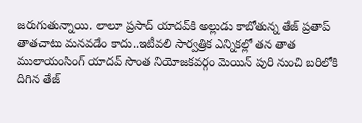జరుగుతున్నాయి. లాలూ ప్రసాద్ యాదవ్‌కి అల్లుడు కాబోతున్న తేజ్ ప్రతాప్ తాతచాటు మనవడేం కాదు..ఇటీవలి సార్వత్రిక ఎన్నికల్లో తన తాత ములాయంసింగ్ యాదవ్ సొంత నియోజకవర్గం మెయిన్ పురి నుంచి బరిలోకి దిగిన తేజ్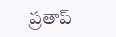ప్రతాప్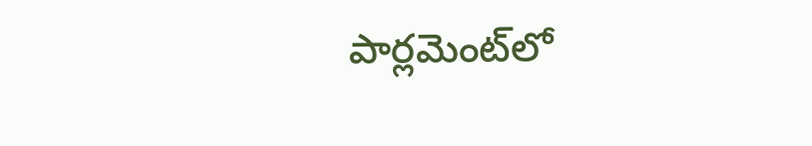పార్లమెంట్‌లో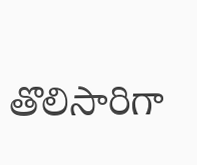తొలిసారిగా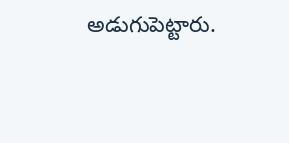అడుగుపెట్టారు.